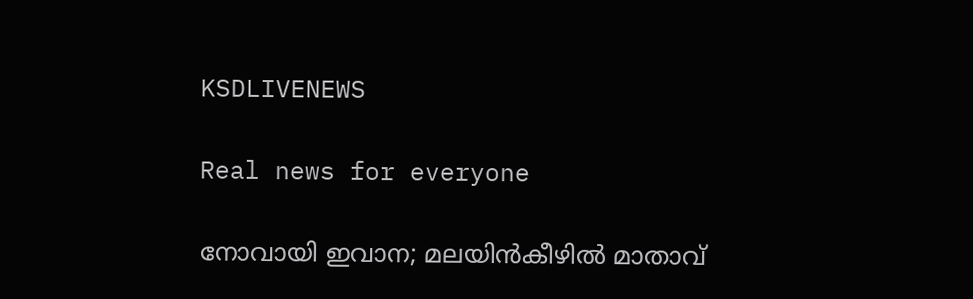KSDLIVENEWS

Real news for everyone

നോവായി ഇവാന; മലയിന്‍കീഴിൽ മാതാവ്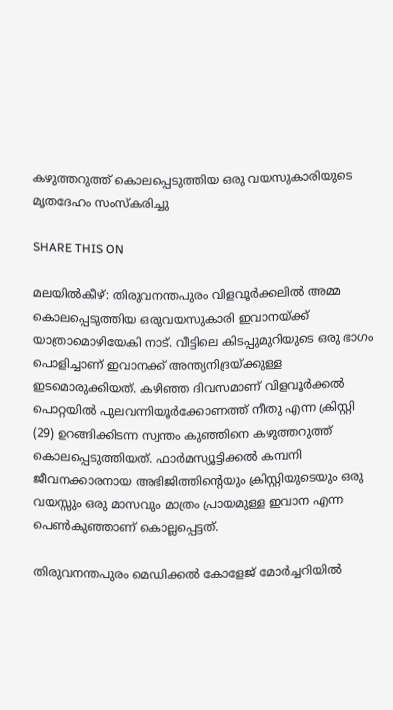കഴുത്തറുത്ത് കൊലപ്പെടുത്തിയ ഒരു വയസുകാരിയുടെ മൃതദേഹം സംസ്കരിച്ചു

SHARE THIS ON

മലയിൽകീഴ്: തിരുവനന്തപുരം വിളവൂർക്കലിൽ അമ്മ കൊലപ്പെടുത്തിയ ഒരുവയസുകാരി ഇവാനയ്ക്ക് യാത്രാമൊഴിയേകി നാട്. വീട്ടിലെ കിടപ്പുമുറിയുടെ ഒരു ഭാഗം പൊളിച്ചാണ് ഇവാനക്ക് അന്ത്യനിദ്രയ്ക്കുള്ള ഇടമൊരുക്കിയത്. കഴിഞ്ഞ ദിവസമാണ് വിളവൂർക്കൽ പൊറ്റയിൽ പുലവന്നിയൂർക്കോണത്ത് നീതു എന്ന ക്രിസ്റ്റി (29) ഉറങ്ങിക്കിടന്ന സ്വന്തം കുഞ്ഞിനെ കഴുത്തറുത്ത് കൊലപ്പെടുത്തിയത്. ഫാർമസ്യൂട്ടിക്കൽ കമ്പനി ജീവനക്കാരനായ അഭിജിത്തിന്റെയും ക്രിസ്റ്റിയുടെയും ഒരു വയസ്സും ഒരു മാസവും മാത്രം പ്രായമുള്ള ഇവാന എന്ന പെൺകുഞ്ഞാണ് കൊല്ലപ്പെട്ടത്.

തിരുവനന്തപുരം മെഡിക്കൽ കോളേജ് മോർച്ചറിയിൽ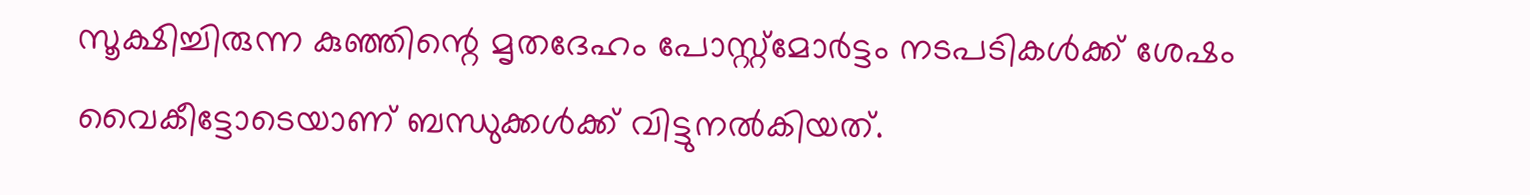സൂക്ഷിച്ചിരുന്ന കുഞ്ഞിന്റെ മൃതദേഹം പോസ്റ്റ്മോർട്ടം നടപടികൾക്ക് ശേഷം വൈകീട്ടോടെയാണ് ബന്ധുക്കൾക്ക് വിട്ടുനൽകിയത്.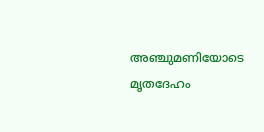അഞ്ചുമണിയോടെ മൃതദേഹം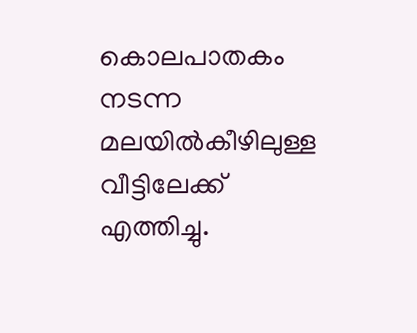കൊലപാതകം നടന്ന മലയിൽകീഴിലുള്ള വീട്ടിലേക്ക് എത്തിച്ചു.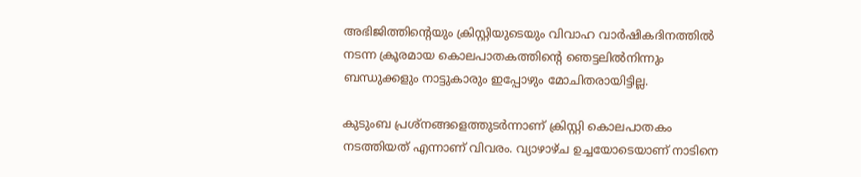അഭിജിത്തിന്റെയും ക്രിസ്റ്റിയുടെയും വിവാഹ വാർഷികദിനത്തിൽ നടന്ന ക്രൂരമായ കൊലപാതകത്തിന്റെ ഞെട്ടലിൽനിന്നും ബന്ധുക്കളും നാട്ടുകാരും ഇപ്പോഴും മോചിതരായിട്ടില്ല.

കുടുംബ പ്രശ്‌നങ്ങളെത്തുടർന്നാണ് ക്രിസ്റ്റി കൊലപാതകം നടത്തിയത് എന്നാണ് വിവരം. വ്യാഴാഴ്ച ഉച്ചയോടെയാണ് നാടിനെ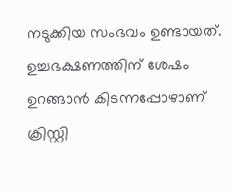നടുക്കിയ സംഭവം ഉണ്ടായത്. ഉച്ചഭക്ഷണത്തിന് ശേഷം ഉറങ്ങാൻ കിടന്നപ്പോഴാണ് ക്രിസ്റ്റി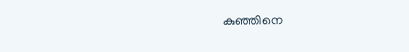കുഞ്ഞിനെ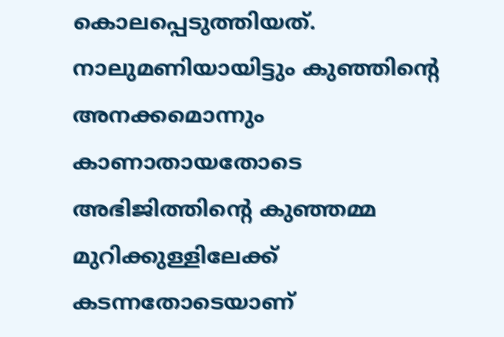കൊലപ്പെടുത്തിയത്. നാലുമണിയായിട്ടും കുഞ്ഞിന്റെ അനക്കമൊന്നും കാണാതായതോടെ അഭിജിത്തിന്റെ കുഞ്ഞമ്മ മുറിക്കുള്ളിലേക്ക് കടന്നതോടെയാണ്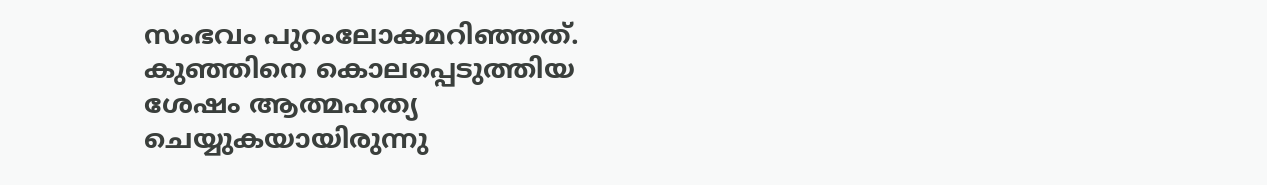സംഭവം പുറംലോകമറിഞ്ഞത്. കുഞ്ഞിനെ കൊലപ്പെടുത്തിയ ശേഷം ആത്മഹത്യ ചെയ്യുകയായിരുന്നു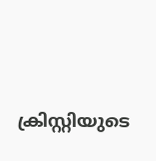ക്രിസ്റ്റിയുടെ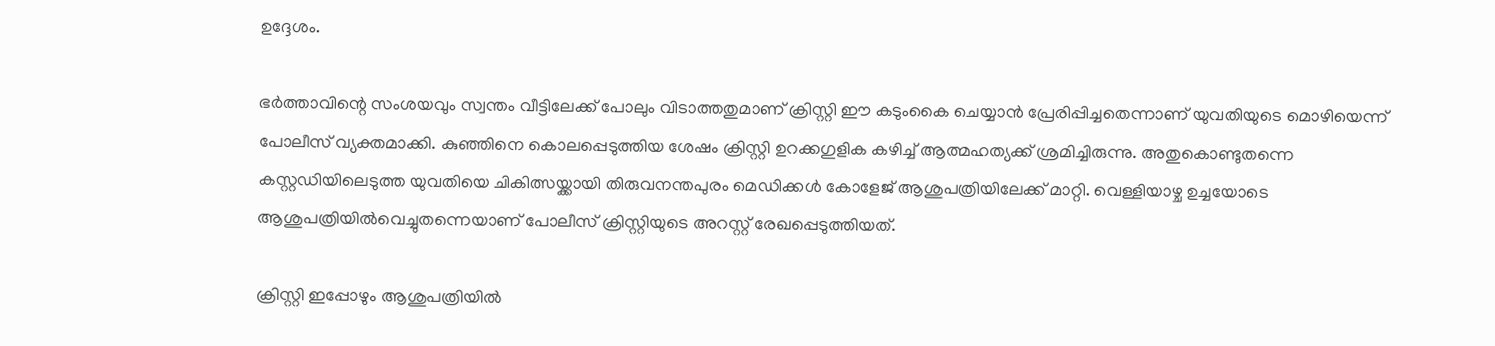ഉദ്ദേശം.

ഭർത്താവിന്റെ സംശയവും സ്വന്തം വീട്ടിലേക്ക് പോലും വിടാത്തതുമാണ് ക്രിസ്റ്റി ഈ കടുംകൈ ചെയ്യാൻ പ്രേരിപ്പിച്ചതെന്നാണ് യുവതിയുടെ മൊഴിയെന്ന് പോലീസ് വ്യക്തമാക്കി. കുഞ്ഞിനെ കൊലപ്പെടുത്തിയ ശേഷം ക്രിസ്റ്റി ഉറക്കഗുളിക കഴിച്ച് ആത്മഹത്യക്ക് ശ്രമിച്ചിരുന്നു. അതുകൊണ്ടുതന്നെ കസ്റ്റഡിയിലെടുത്ത യുവതിയെ ചികിത്സയ്ക്കായി തിരുവനന്തപുരം മെഡിക്കൾ കോളേജ് ആശുപത്രിയിലേക്ക് മാറ്റി. വെള്ളിയാഴ്ച ഉച്ചയോടെ ആശുപത്രിയിൽവെച്ചുതന്നെയാണ് പോലീസ് ക്രിസ്റ്റിയുടെ അറസ്റ്റ് രേഖപ്പെടുത്തിയത്.

ക്രിസ്റ്റി ഇപ്പോഴും ആശുപത്രിയിൽ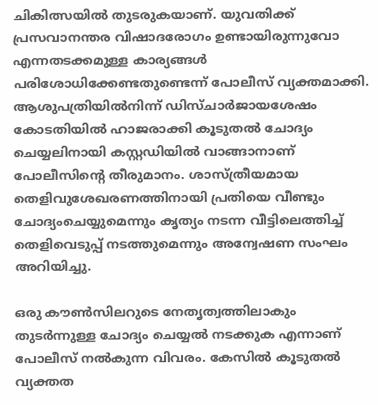ചികിത്സയിൽ തുടരുകയാണ്. യുവതിക്ക് പ്രസവാനന്തര വിഷാദരോഗം ഉണ്ടായിരുന്നുവോ എന്നതടക്കമുള്ള കാര്യങ്ങൾ പരിശോധിക്കേണ്ടതുണ്ടെന്ന് പോലീസ് വ്യക്തമാക്കി. ആശുപത്രിയിൽനിന്ന് ഡിസ്ചാർജായശേഷം കോടതിയിൽ ഹാജരാക്കി കൂടുതൽ ചോദ്യം ചെയ്യലിനായി കസ്റ്റഡിയിൽ വാങ്ങാനാണ് പോലീസിന്റെ തീരുമാനം. ശാസ്ത്രീയമായ തെളിവുശേഖരണത്തിനായി പ്രതിയെ വീണ്ടും ചോദ്യംചെയ്യുമെന്നും കൃത്യം നടന്ന വീട്ടിലെത്തിച്ച് തെളിവെടുപ്പ് നടത്തുമെന്നും അന്വേഷണ സംഘം അറിയിച്ചു.

ഒരു കൗൺസിലറുടെ നേതൃത്വത്തിലാകും തുടർന്നുള്ള ചോദ്യം ചെയ്യൽ നടക്കുക എന്നാണ് പോലീസ് നൽകുന്ന വിവരം. കേസിൽ കൂടുതൽ വ്യക്തത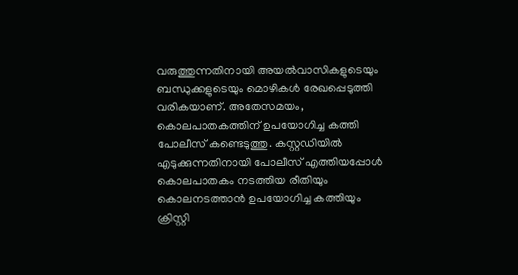വരുത്തുന്നതിനായി അയൽവാസികളുടെയും ബന്ധുക്കളുടെയും മൊഴികൾ രേഖപ്പെടുത്തി വരികയാണ്. അതേസമയം, കൊലപാതകത്തിന് ഉപയോഗിച്ച കത്തി പോലീസ് കണ്ടെടുത്തു. കസ്റ്റഡിയിൽ എടുക്കുന്നതിനായി പോലീസ് എത്തിയപ്പോൾ കൊലപാതകം നടത്തിയ രീതിയും കൊലനടത്താൻ ഉപയോഗിച്ച കത്തിയും ക്രിസ്റ്റി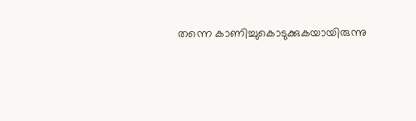തന്നെ കാണിച്ചുകൊടുക്കുകയായിരുന്നു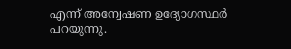എന്ന് അന്വേഷണ ഉദ്യോഗസ്ഥർ പറയുന്നു.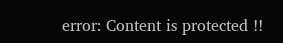error: Content is protected !!